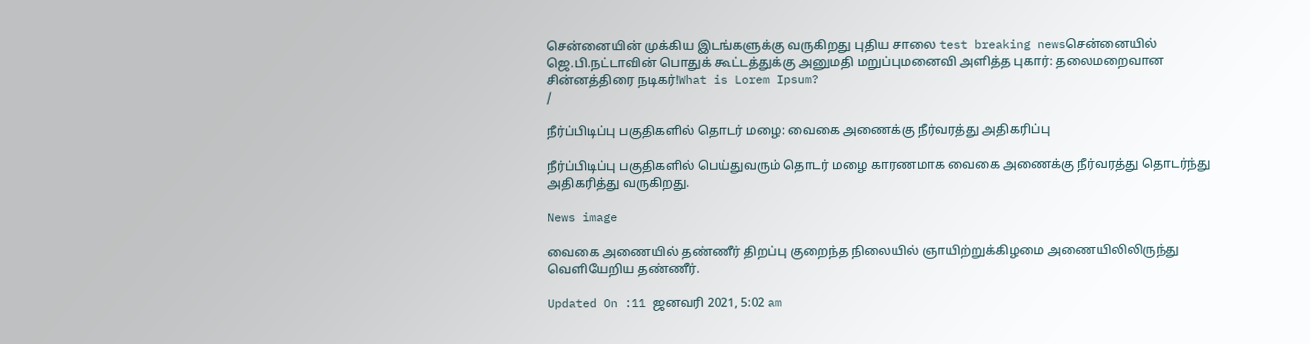சென்னையின் முக்கிய இடங்களுக்கு வருகிறது புதிய சாலை test breaking newsசென்னையில் ஜெ.பி.நட்டாவின் பொதுக் கூட்டத்துக்கு அனுமதி மறுப்புமனைவி அளித்த புகார்: தலைமறைவான சின்னத்திரை நடிகர்!What is Lorem Ipsum?
/

நீர்ப்பிடிப்பு பகுதிகளில் தொடர் மழை: வைகை அணைக்கு நீர்வரத்து அதிகரிப்பு

நீர்ப்பிடிப்பு பகுதிகளில் பெய்துவரும் தொடர் மழை காரணமாக வைகை அணைக்கு நீர்வரத்து தொடர்ந்து அதிகரித்து வருகிறது.

News image

வைகை அணையில் தண்ணீர் திறப்பு குறைந்த நிலையில் ஞாயிற்றுக்கிழமை அணையிலிலிருந்து வெளியேறிய தண்ணீர்.

Updated On :11 ஜனவரி 2021, 5:02 am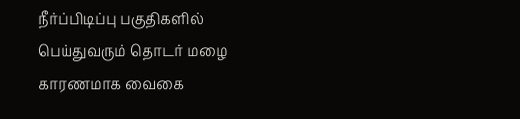நீர்ப்பிடிப்பு பகுதிகளில் பெய்துவரும் தொடர் மழை காரணமாக வைகை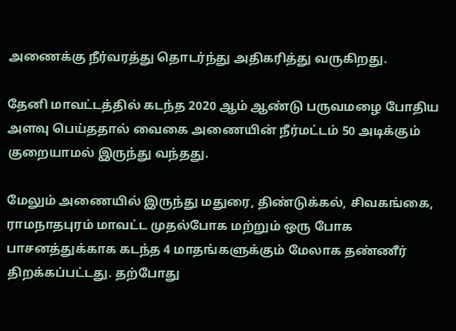அணைக்கு நீர்வரத்து தொடர்ந்து அதிகரித்து வருகிறது.

தேனி மாவட்டத்தில் கடந்த 2020 ஆம் ஆண்டு பருவமழை போதிய அளவு பெய்ததால் வைகை அணையின் நீர்மட்டம் 50 அடிக்கும் குறையாமல் இருந்து வந்தது.

மேலும் அணையில் இருந்து மதுரை, திண்டுக்கல், சிவகங்கை, ராமநாதபுரம் மாவட்ட முதல்போக மற்றும் ஒரு போக பாசனத்துக்காக கடந்த 4 மாதங்களுக்கும் மேலாக தண்ணீர் திறக்கப்பட்டது. தற்போது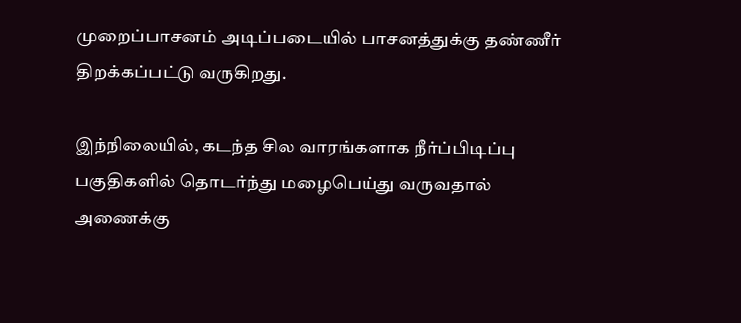முறைப்பாசனம் அடிப்படையில் பாசனத்துக்கு தண்ணீர் திறக்கப்பட்டு வருகிறது.

இந்நிலையில், கடந்த சில வாரங்களாக நீர்ப்பிடிப்பு பகுதிகளில் தொடர்ந்து மழைபெய்து வருவதால் அணைக்கு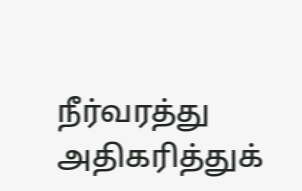நீர்வரத்து அதிகரித்துக்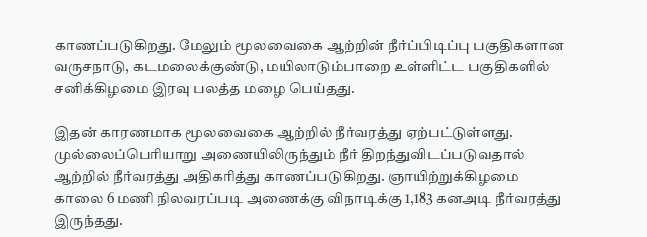காணப்படுகிறது. மேலும் மூலவைகை ஆற்றின் நீர்ப்பிடிப்பு பகுதிகளான வருசநாடு, கடமலைக்குண்டு, மயிலாடும்பாறை உள்ளிட்ட பகுதிகளில் சனிக்கிழமை இரவு பலத்த மழை பெய்தது.

இதன் காரணமாக மூலவைகை ஆற்றில் நீர்வரத்து ஏற்பட்டுள்ளது. முல்லைப்பெரியாறு அணையிலிருந்தும் நீர் திறந்துவிடப்படுவதால் ஆற்றில் நீர்வரத்து அதிகரித்து காணப்படுகிறது. ஞாயிற்றுக்கிழமை காலை 6 மணி நிலவரப்படி அணைக்கு விநாடிக்கு 1,183 கனஅடி நீர்வரத்து இருந்தது.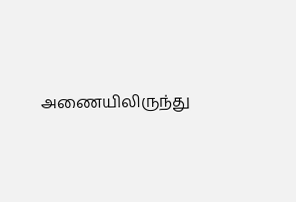அணையிலிருந்து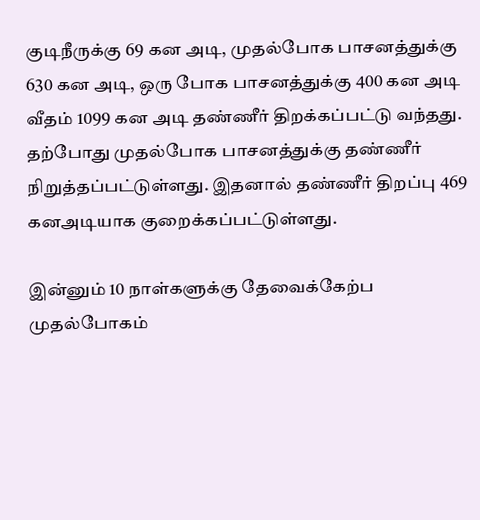குடிநீருக்கு 69 கன அடி, முதல்போக பாசனத்துக்கு 630 கன அடி, ஒரு போக பாசனத்துக்கு 400 கன அடி வீதம் 1099 கன அடி தண்ணீர் திறக்கப்பட்டு வந்தது. தற்போது முதல்போக பாசனத்துக்கு தண்ணீர் நிறுத்தப்பட்டுள்ளது. இதனால் தண்ணீர் திறப்பு 469 கனஅடியாக குறைக்கப்பட்டுள்ளது.

இன்னும் 10 நாள்களுக்கு தேவைக்கேற்ப முதல்போகம்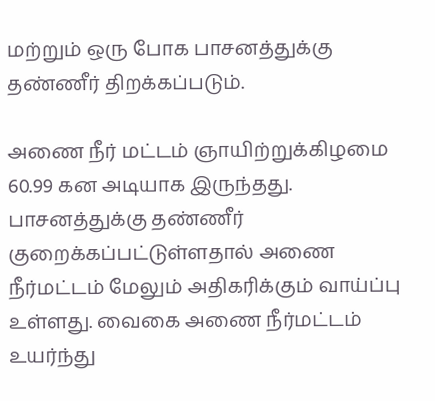மற்றும் ஒரு போக பாசனத்துக்கு தண்ணீர் திறக்கப்படும்.

அணை நீர் மட்டம் ஞாயிற்றுக்கிழமை 60.99 கன அடியாக இருந்தது. பாசனத்துக்கு தண்ணீர் குறைக்கப்பட்டுள்ளதால் அணை நீர்மட்டம் மேலும் அதிகரிக்கும் வாய்ப்பு உள்ளது. வைகை அணை நீர்மட்டம் உயர்ந்து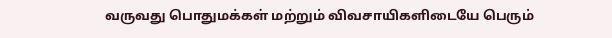வருவது பொதுமக்கள் மற்றும் விவசாயிகளிடையே பெரும்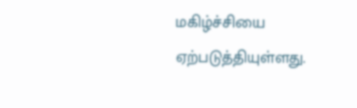மகிழ்ச்சியை ஏற்படுத்தியுள்ளது.